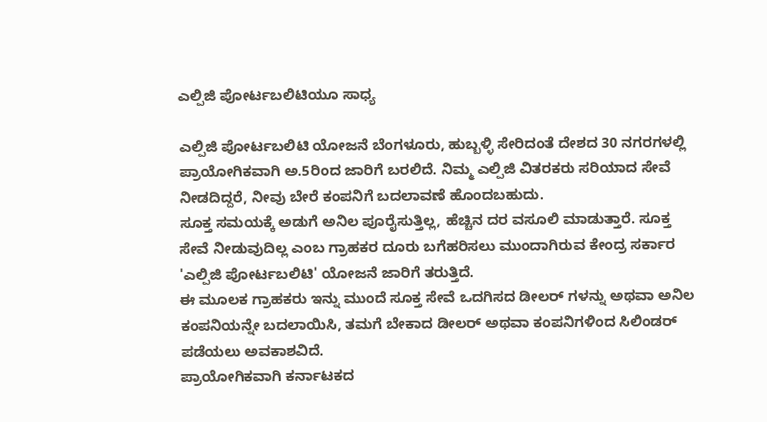ಎಲ್ಪಿಜಿ ಪೋರ್ಟಬಲಿಟಿಯೂ ಸಾಧ್ಯ

ಎಲ್ಪಿಜಿ ಪೋರ್ಟಬಲಿಟಿ ಯೋಜನೆ ಬೆಂಗಳೂರು, ಹುಬ್ಬಳ್ಳಿ ಸೇರಿದಂತೆ ದೇಶದ 30 ನಗರಗಳಲ್ಲಿ ಪ್ರಾಯೋಗಿಕವಾಗಿ ಅ.5ರಿಂದ ಜಾರಿಗೆ ಬರಲಿದೆ. ನಿಮ್ಮ ಎಲ್ಪಿಜಿ ವಿತರಕರು ಸರಿಯಾದ ಸೇವೆ ನೀಡದಿದ್ದರೆ, ನೀವು ಬೇರೆ ಕಂಪನಿಗೆ ಬದಲಾವಣೆ ಹೊಂದಬಹುದು.
ಸೂಕ್ತ ಸಮಯಕ್ಕೆ ಅಡುಗೆ ಅನಿಲ ಪೂರೈಸುತ್ತಿಲ್ಲ, ಹೆಚ್ಚಿನ ದರ ವಸೂಲಿ ಮಾಡುತ್ತಾರೆ. ಸೂಕ್ತ ಸೇವೆ ನೀಡುವುದಿಲ್ಲ ಎಂಬ ಗ್ರಾಹಕರ ದೂರು ಬಗೆಹರಿಸಲು ಮುಂದಾಗಿರುವ ಕೇಂದ್ರ ಸರ್ಕಾರ 'ಎಲ್ಪಿಜಿ ಪೋರ್ಟಬಲಿಟಿ' ಯೋಜನೆ ಜಾರಿಗೆ ತರುತ್ತಿದೆ.
ಈ ಮೂಲಕ ಗ್ರಾಹಕರು ಇನ್ನು ಮುಂದೆ ಸೂಕ್ತ ಸೇವೆ ಒದಗಿಸದ ಡೀಲರ್ ಗಳನ್ನು ಅಥವಾ ಅನಿಲ ಕಂಪನಿಯನ್ನೇ ಬದಲಾಯಿಸಿ, ತಮಗೆ ಬೇಕಾದ ಡೀಲರ್ ಅಥವಾ ಕಂಪನಿಗಳಿಂದ ಸಿಲಿಂಡರ್ ಪಡೆಯಲು ಅವಕಾಶವಿದೆ.
ಪ್ರಾಯೋಗಿಕವಾಗಿ ಕರ್ನಾಟಕದ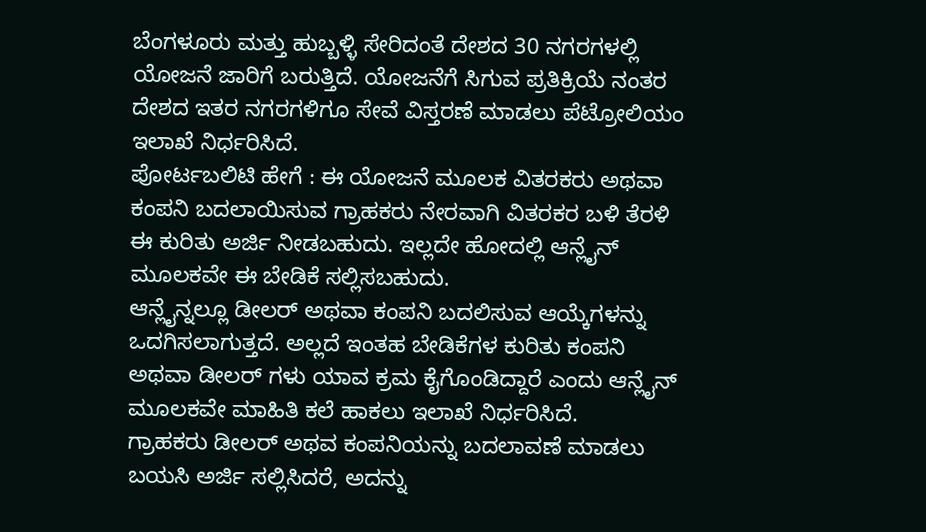ಬೆಂಗಳೂರು ಮತ್ತು ಹುಬ್ಬಳ್ಳಿ ಸೇರಿದಂತೆ ದೇಶದ 30 ನಗರಗಳಲ್ಲಿ ಯೋಜನೆ ಜಾರಿಗೆ ಬರುತ್ತಿದೆ. ಯೋಜನೆಗೆ ಸಿಗುವ ಪ್ರತಿಕ್ರಿಯೆ ನಂತರ ದೇಶದ ಇತರ ನಗರಗಳಿಗೂ ಸೇವೆ ವಿಸ್ತರಣೆ ಮಾಡಲು ಪೆಟ್ರೋಲಿಯಂ ಇಲಾಖೆ ನಿರ್ಧರಿಸಿದೆ.
ಪೋರ್ಟಬಲಿಟಿ ಹೇಗೆ : ಈ ಯೋಜನೆ ಮೂಲಕ ವಿತರಕರು ಅಥವಾ ಕಂಪನಿ ಬದಲಾಯಿಸುವ ಗ್ರಾಹಕರು ನೇರವಾಗಿ ವಿತರಕರ ಬಳಿ ತೆರಳಿ ಈ ಕುರಿತು ಅರ್ಜಿ ನೀಡಬಹುದು. ಇಲ್ಲದೇ ಹೋದಲ್ಲಿ ಆನ್ಲೈನ್ ಮೂಲಕವೇ ಈ ಬೇಡಿಕೆ ಸಲ್ಲಿಸಬಹುದು.
ಆನ್ಲೈನ್ನಲ್ಲೂ ಡೀಲರ್ ಅಥವಾ ಕಂಪನಿ ಬದಲಿಸುವ ಆಯ್ಕೆಗಳನ್ನು ಒದಗಿಸಲಾಗುತ್ತದೆ. ಅಲ್ಲದೆ ಇಂತಹ ಬೇಡಿಕೆಗಳ ಕುರಿತು ಕಂಪನಿ ಅಥವಾ ಡೀಲರ್ ಗಳು ಯಾವ ಕ್ರಮ ಕೈಗೊಂಡಿದ್ದಾರೆ ಎಂದು ಆನ್ಲೈನ್ ಮೂಲಕವೇ ಮಾಹಿತಿ ಕಲೆ ಹಾಕಲು ಇಲಾಖೆ ನಿರ್ಧರಿಸಿದೆ.
ಗ್ರಾಹಕರು ಡೀಲರ್ ಅಥವ ಕಂಪನಿಯನ್ನು ಬದಲಾವಣೆ ಮಾಡಲು ಬಯಸಿ ಅರ್ಜಿ ಸಲ್ಲಿಸಿದರೆ, ಅದನ್ನು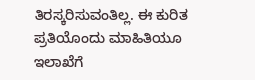ತಿರಸ್ಕರಿಸುವಂತಿಲ್ಲ. ಈ ಕುರಿತ ಪ್ರತಿಯೊಂದು ಮಾಹಿತಿಯೂ ಇಲಾಖೆಗೆ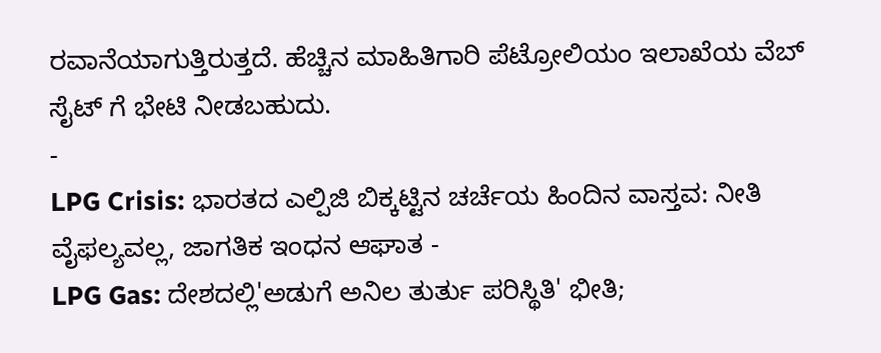ರವಾನೆಯಾಗುತ್ತಿರುತ್ತದೆ. ಹೆಚ್ಚಿನ ಮಾಹಿತಿಗಾರಿ ಪೆಟ್ರೋಲಿಯಂ ಇಲಾಖೆಯ ವೆಬ್ ಸೈಟ್ ಗೆ ಭೇಟಿ ನೀಡಬಹುದು.
-
LPG Crisis: ಭಾರತದ ಎಲ್ಪಿಜಿ ಬಿಕ್ಕಟ್ಟಿನ ಚರ್ಚೆಯ ಹಿಂದಿನ ವಾಸ್ತವ: ನೀತಿ ವೈಫಲ್ಯವಲ್ಲ, ಜಾಗತಿಕ ಇಂಧನ ಆಘಾತ -
LPG Gas: ದೇಶದಲ್ಲಿ'ಅಡುಗೆ ಅನಿಲ ತುರ್ತು ಪರಿಸ್ಥಿತಿ' ಭೀತಿ;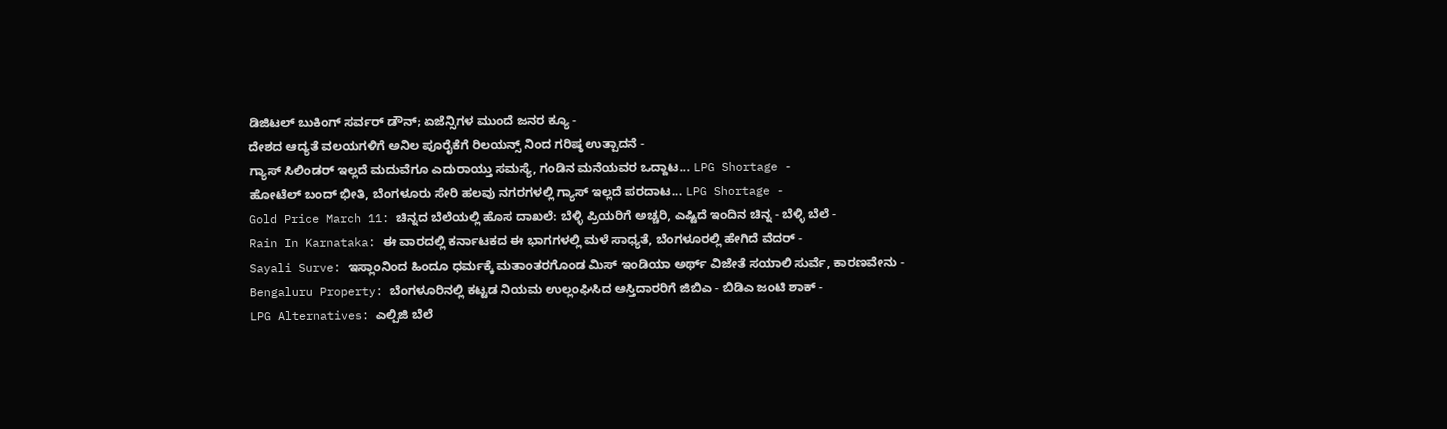ಡಿಜಿಟಲ್ ಬುಕಿಂಗ್ ಸರ್ವರ್ ಡೌನ್; ಏಜೆನ್ಸಿಗಳ ಮುಂದೆ ಜನರ ಕ್ಯೂ -
ದೇಶದ ಆದ್ಯತೆ ವಲಯಗಳಿಗೆ ಅನಿಲ ಪೂರೈಕೆಗೆ ರಿಲಯನ್ಸ್ ನಿಂದ ಗರಿಷ್ಠ ಉತ್ಪಾದನೆ -
ಗ್ಯಾಸ್ ಸಿಲಿಂಡರ್ ಇಲ್ಲದೆ ಮದುವೆಗೂ ಎದುರಾಯ್ತು ಸಮಸ್ಯೆ, ಗಂಡಿನ ಮನೆಯವರ ಒದ್ದಾಟ... LPG Shortage -
ಹೋಟೆಲ್ ಬಂದ್ ಭೀತಿ, ಬೆಂಗಳೂರು ಸೇರಿ ಹಲವು ನಗರಗಳಲ್ಲಿ ಗ್ಯಾಸ್ ಇಲ್ಲದೆ ಪರದಾಟ... LPG Shortage -
Gold Price March 11: ಚಿನ್ನದ ಬೆಲೆಯಲ್ಲಿ ಹೊಸ ದಾಖಲೆ: ಬೆಳ್ಳಿ ಪ್ರಿಯರಿಗೆ ಅಚ್ಚರಿ, ಎಷ್ಟಿದೆ ಇಂದಿನ ಚಿನ್ನ - ಬೆಳ್ಳಿ ಬೆಲೆ -
Rain In Karnataka: ಈ ವಾರದಲ್ಲಿ ಕರ್ನಾಟಕದ ಈ ಭಾಗಗಳಲ್ಲಿ ಮಳೆ ಸಾಧ್ಯತೆ, ಬೆಂಗಳೂರಲ್ಲಿ ಹೇಗಿದೆ ವೆದರ್ -
Sayali Surve: ಇಸ್ಲಾಂನಿಂದ ಹಿಂದೂ ಧರ್ಮಕ್ಕೆ ಮತಾಂತರಗೊಂಡ ಮಿಸ್ ಇಂಡಿಯಾ ಅರ್ಥ್ ವಿಜೇತೆ ಸಯಾಲಿ ಸುರ್ವೆ, ಕಾರಣವೇನು -
Bengaluru Property: ಬೆಂಗಳೂರಿನಲ್ಲಿ ಕಟ್ಟಡ ನಿಯಮ ಉಲ್ಲಂಘಿಸಿದ ಆಸ್ತಿದಾರರಿಗೆ ಜಿಬಿಎ - ಬಿಡಿಎ ಜಂಟಿ ಶಾಕ್ -
LPG Alternatives: ಎಲ್ಪಿಜಿ ಬೆಲೆ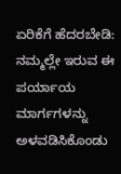ಏರಿಕೆಗೆ ಹೆದರಬೇಡಿ: ನಮ್ಮಲ್ಲೇ ಇರುವ ಈ ಪರ್ಯಾಯ ಮಾರ್ಗಗಳನ್ನು ಅಳವಡಿಸಿಕೊಂಡು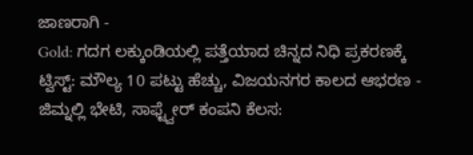ಜಾಣರಾಗಿ -
Gold: ಗದಗ ಲಕ್ಕುಂಡಿಯಲ್ಲಿ ಪತ್ತೆಯಾದ ಚಿನ್ನದ ನಿಧಿ ಪ್ರಕರಣಕ್ಕೆ ಟ್ವಿಸ್ಟ್: ಮೌಲ್ಯ 10 ಪಟ್ಟು ಹೆಚ್ಚು, ವಿಜಯನಗರ ಕಾಲದ ಆಭರಣ -
ಜಿಮ್ನಲ್ಲಿ ಭೇಟಿ, ಸಾಫ್ಟ್ವೇರ್ ಕಂಪನಿ ಕೆಲಸ: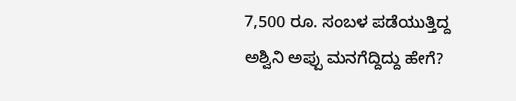7,500 ರೂ. ಸಂಬಳ ಪಡೆಯುತ್ತಿದ್ದ ಅಶ್ವಿನಿ ಅಪ್ಪು ಮನಗೆದ್ದಿದ್ದು ಹೇಗೆ?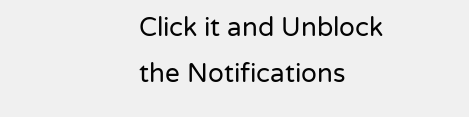Click it and Unblock the Notifications